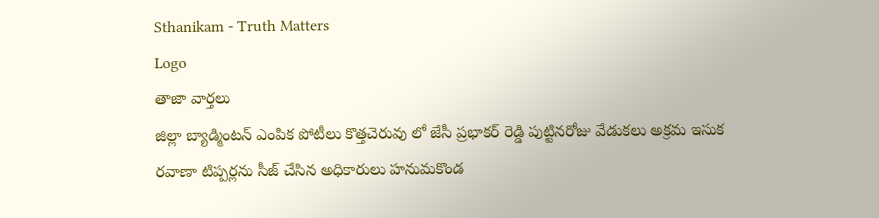Sthanikam - Truth Matters
Logo
తాజా వార్తలు
జిల్లా బ్యాడ్మింటన్ ఎంపిక పోటీలు కొత్తచెరువు లో జేసీ ప్రభాకర్ రెడ్డి పుట్టినరోజు వేడుకలు అక్రమ ఇసుక రవాణా టిప్పర్లను సీజ్ చేసిన అధికారులు హనుమకొండ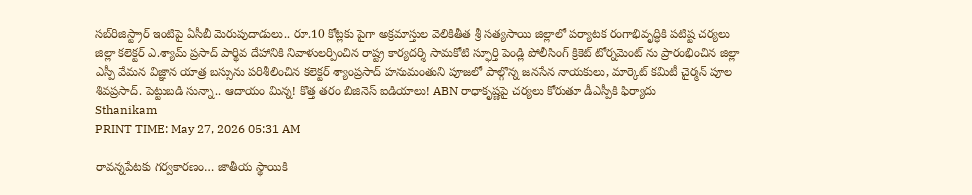సబ్‌రిజిస్ట్రార్ ఇంటిపై ఏసీబీ మెరుపుదాడులు.. రూ.10 కోట్లకు పైగా అక్రమాస్తుల వెలికితీత శ్రీ సత్యసాయి జిల్లాలో పర్యాటక రంగాభివృద్ధికి పటిష్ట చర్యలు జిల్లా కలెక్టర్ ఎ.శ్యామ్ ప్రసాద్ పార్థివ దేహానికి నివాళులర్పించిన రాష్ట్ర కార్యదర్శి సామకోటి స్ఫూర్తి పెండ్లి పోలీసింగ్ క్రికెట్ టోర్నమెంట్ ను ప్రారంభించిన జిల్లా ఎస్పీ వేమన విజ్ఞాన యాత్ర బస్సును పరిశీలించిన కలెక్టర్ శ్యాంప్రసాద్ హనుమంతుని పూజలో పాల్గొన్న జనసేన నాయకులు, మార్కెట్ కమిటీ చైర్మన్ పూల శివప్రసాద్. పెట్టుబడి సున్నా.. ఆదాయం మిన్న! కొత్త తరం బిజినెస్ ఐడియాలు! ABN రాధాకృష్ణపై చర్యలు కోరుతూ డీఎస్పీకి ఫిర్యాదు
Sthanikam
PRINT TIME: May 27, 2026 05:31 AM

రావన్నపేటకు గర్వకారణం… జాతీయ స్థాయికి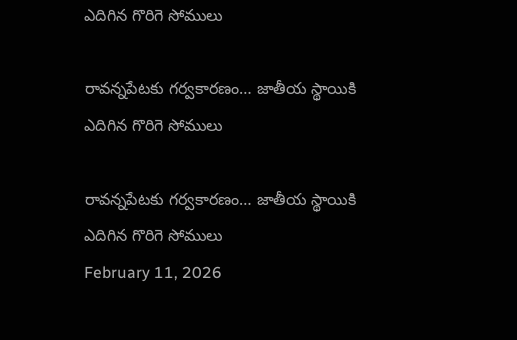ఎదిగిన గొరిగె సోములు

రావన్నపేటకు గర్వకారణం… జాతీయ స్థాయికి ఎదిగిన గొరిగె సోములు

రావన్నపేటకు గర్వకారణం… జాతీయ స్థాయికి ఎదిగిన గొరిగె సోములు
February 11, 2026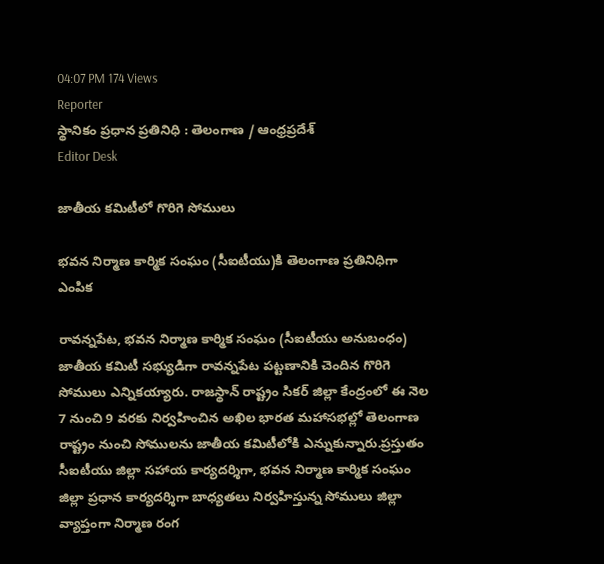04:07 PM 174 Views
Reporter
స్థానికం ప్రధాన ప్రతినిధి : తెలంగాణ / ఆంధ్రప్రదేశ్
Editor Desk

జాతీయ కమిటీలో గొరిగె సోములు

భవన నిర్మాణ కార్మిక సంఘం (సీఐటీయు)కి తెలంగాణ ప్రతినిధిగా ఎంపిక

రావన్నపేట, భవన నిర్మాణ కార్మిక సంఘం (సీఐటీయు అనుబంధం) జాతీయ కమిటీ సభ్యుడిగా రావన్నపేట పట్టణానికి చెందిన గొరిగె సోములు ఎన్నికయ్యారు. రాజస్థాన్ రాష్ట్రం సికర్ జిల్లా కేంద్రంలో ఈ నెల 7 నుంచి 9 వరకు నిర్వహించిన అఖిల భారత మహాసభల్లో తెలంగాణ రాష్ట్రం నుంచి సోములను జాతీయ కమిటీలోకి ఎన్నుకున్నారు.ప్రస్తుతం సీఐటీయు జిల్లా సహాయ కార్యదర్శిగా, భవన నిర్మాణ కార్మిక సంఘం జిల్లా ప్రధాన కార్యదర్శిగా బాధ్యతలు నిర్వహిస్తున్న సోములు జిల్లా వ్యాప్తంగా నిర్మాణ రంగ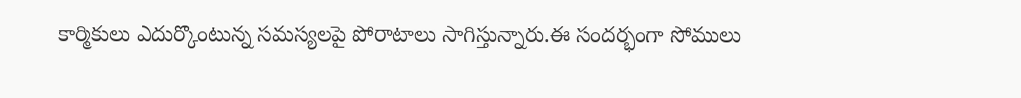కార్మికులు ఎదుర్కొంటున్న సమస్యలపై పోరాటాలు సాగిస్తున్నారు.ఈ సందర్భంగా సోములు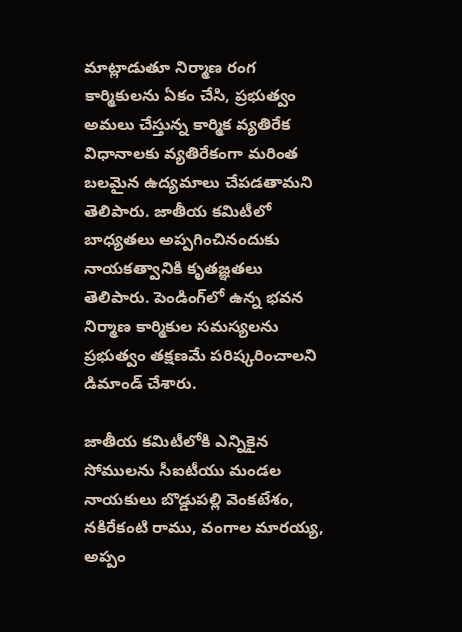మాట్లాడుతూ నిర్మాణ రంగ కార్మికులను ఏకం చేసి, ప్రభుత్వం అమలు చేస్తున్న కార్మిక వ్యతిరేక విధానాలకు వ్యతిరేకంగా మరింత బలమైన ఉద్యమాలు చేపడతామని తెలిపారు. జాతీయ కమిటీలో బాధ్యతలు అప్పగించినందుకు నాయకత్వానికి కృతజ్ఞతలు తెలిపారు. పెండింగ్‌లో ఉన్న భవన నిర్మాణ కార్మికుల సమస్యలను ప్రభుత్వం తక్షణమే పరిష్కరించాలని డిమాండ్ చేశారు.

జాతీయ కమిటీలోకి ఎన్నికైన సోములను సీఐటీయు మండల నాయకులు బొడ్డుపల్లి వెంకటేశం, నకిరేకంటి రాము, వంగాల మారయ్య, అప్పం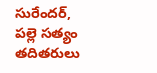సురేందర్, పల్లె సత్యం తదితరులు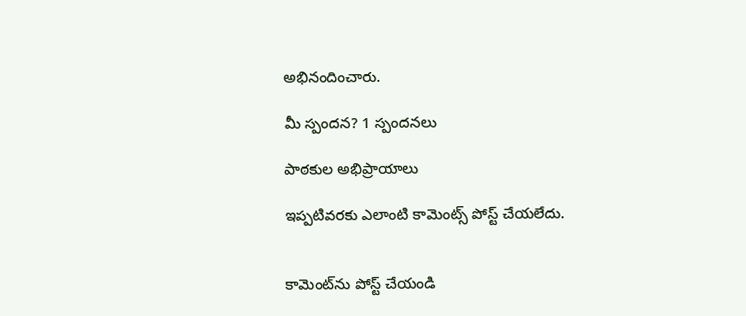అభినందించారు.

మీ స్పందన? 1 స్పందనలు

పాఠకుల అభిప్రాయాలు

ఇప్పటివరకు ఎలాంటి కామెంట్స్ పోస్ట్ చేయలేదు.


కామెంట్‌ను పోస్ట్ చేయండి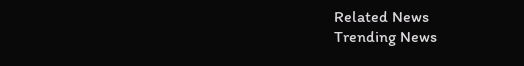Related News
Trending News